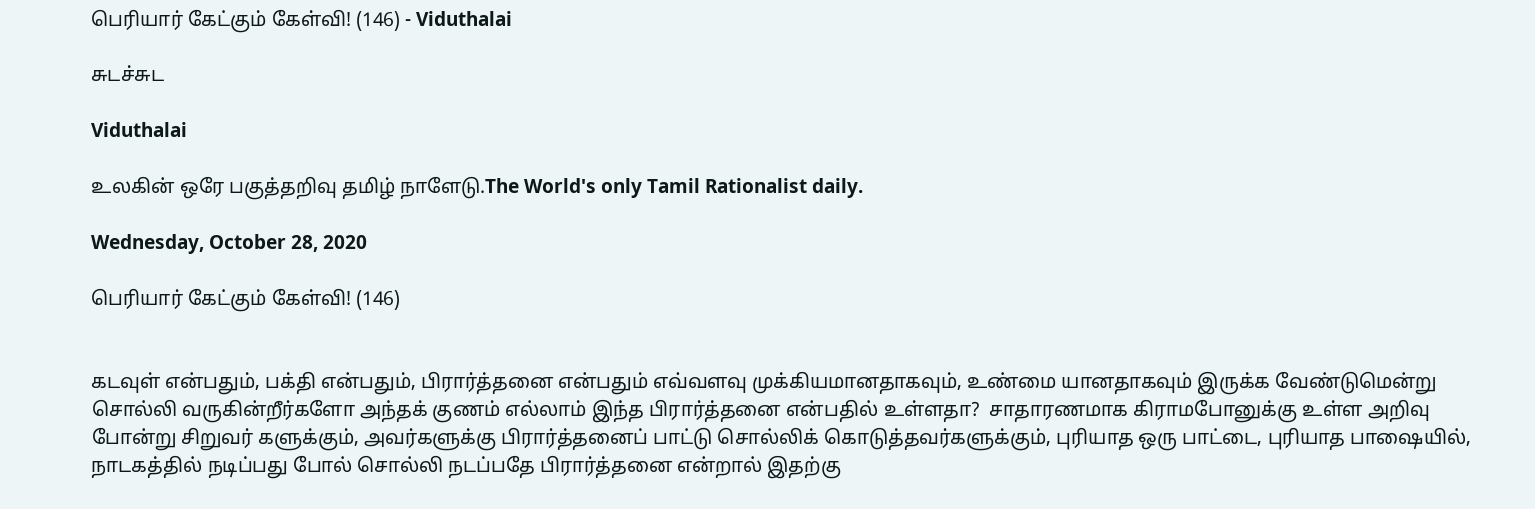பெரியார் கேட்கும் கேள்வி! (146) - Viduthalai

சுடச்சுட

Viduthalai

உலகின் ஒரே பகுத்தறிவு தமிழ் நாளேடு.The World's only Tamil Rationalist daily.

Wednesday, October 28, 2020

பெரியார் கேட்கும் கேள்வி! (146)


கடவுள் என்பதும், பக்தி என்பதும், பிரார்த்தனை என்பதும் எவ்வளவு முக்கியமானதாகவும், உண்மை யானதாகவும் இருக்க வேண்டுமென்று சொல்லி வருகின்றீர்களோ அந்தக் குணம் எல்லாம் இந்த பிரார்த்தனை என்பதில் உள்ளதா?  சாதாரணமாக கிராமபோனுக்கு உள்ள அறிவு போன்று சிறுவர் களுக்கும், அவர்களுக்கு பிரார்த்தனைப் பாட்டு சொல்லிக் கொடுத்தவர்களுக்கும், புரியாத ஒரு பாட்டை, புரியாத பாஷையில், நாடகத்தில் நடிப்பது போல் சொல்லி நடப்பதே பிரார்த்தனை என்றால் இதற்கு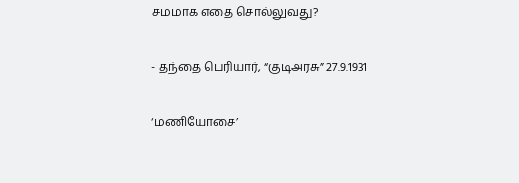சமமாக எதை சொல்லுவது?


- தந்தை பெரியார், “குடிஅரசு” 27.9.1931


‘மணியோசை’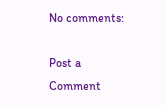No comments:

Post a Comment